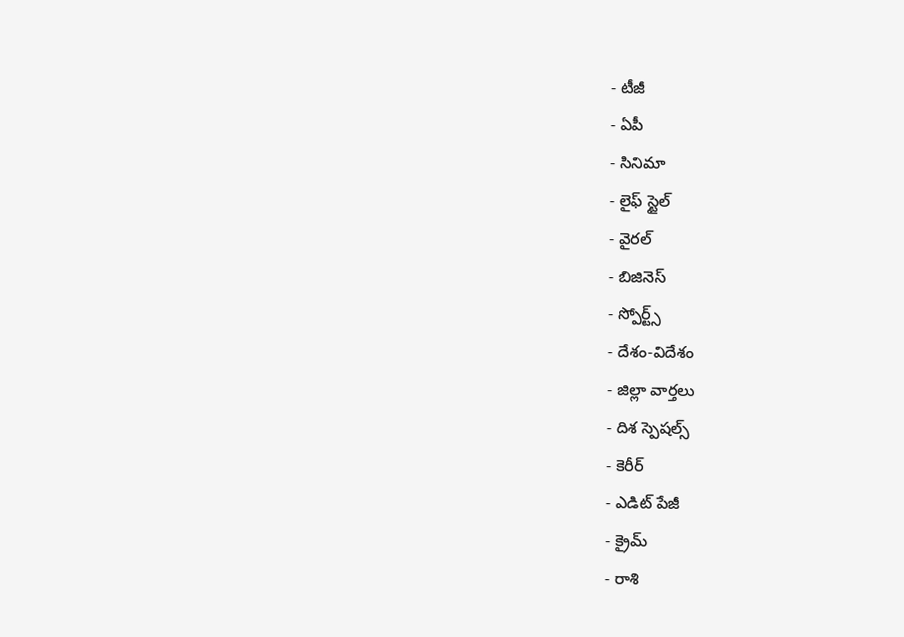- టీజీ
- ఏపీ
- సినిమా
- లైఫ్ స్టైల్
- వైరల్
- బిజినెస్
- స్పోర్ట్స్
- దేశం-విదేశం
- జిల్లా వార్తలు
- దిశ స్పెషల్స్
- కెరీర్
- ఎడిట్ పేజీ
- క్రైమ్
- రాశి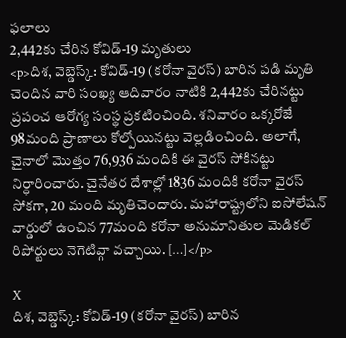ఫలాలు
2,442కు చేరిన కోవిడ్-19 మృతులు
<p>దిశ, వెబ్డెస్క్: కోవిడ్-19 (కరోనా వైరస్) బారిన పడి మృతి చెందిన వారి సంఖ్య ఆదివారం నాటికి 2,442కు చేరినట్టు ప్రపంచ ఆరోగ్య సంస్థ ప్రకటించింది. శనివారం ఒక్కరోజే 98మంది ప్రాణాలు కోల్పోయినట్టు వెల్లడించింది. అలాగే, చైనాలో మొత్తం 76,936 మందికి ఈ వైరస్ సోకినట్టు నిర్ధారించారు. చైనేతర దేశాల్లో 1836 మందికి కరోనా వైరస్ సోకగా, 20 మంది మృతిచెందారు. మహారాష్ట్రలోని ఐసోలేషన్ వార్డులో ఉంచిన 77మంది కరోనా అనుమానితుల మెడికల్ రిపోర్టులు నెగెటివ్గా వచ్చాయి. […]</p>

X
దిశ, వెబ్డెస్క్: కోవిడ్-19 (కరోనా వైరస్) బారిన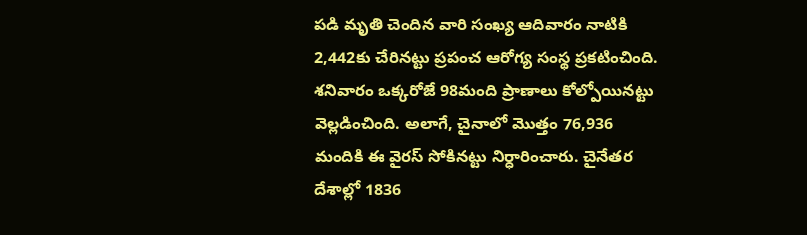పడి మృతి చెందిన వారి సంఖ్య ఆదివారం నాటికి 2,442కు చేరినట్టు ప్రపంచ ఆరోగ్య సంస్థ ప్రకటించింది. శనివారం ఒక్కరోజే 98మంది ప్రాణాలు కోల్పోయినట్టు వెల్లడించింది. అలాగే, చైనాలో మొత్తం 76,936 మందికి ఈ వైరస్ సోకినట్టు నిర్ధారించారు. చైనేతర దేశాల్లో 1836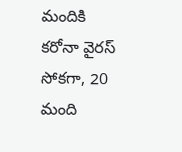మందికి కరోనా వైరస్ సోకగా, 20 మంది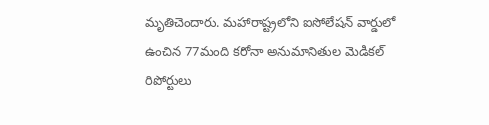మృతిచెందారు. మహారాష్ట్రలోని ఐసోలేషన్ వార్డులో ఉంచిన 77మంది కరోనా అనుమానితుల మెడికల్ రిపోర్టులు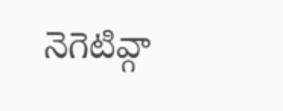నెగెటివ్గా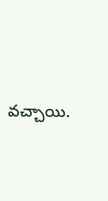వచ్చాయి.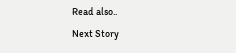Read also..
Next Story